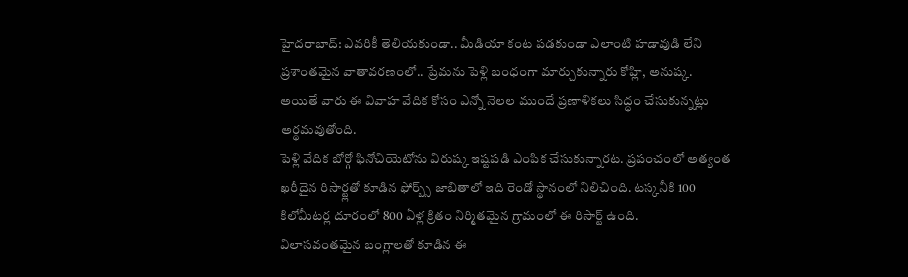హైదరాబాద్: ఎవరికీ తెలియకుండా.. మీడియా కంట పడకుండా ఎలాంటి హడావుడి లేని ప్రశాంతమైన వాతావరణంలో.. ప్రేమను పెళ్లి బంధంగా మార్చుకున్నారు కోహ్లి, అనుష్క. అయితే వారు ఈ వివాహ వేదిక కోసం ఎన్నో నెలల ముందే ప్రణాళికలు సిద్ధం చేసుకున్నట్లు అర్థమవుతోంది.
పెళ్లి వేదిక బోర్గో ఫినోచియెటోను విరుష్క ఇష్టపడి ఎంపిక చేసుకున్నారట. ప్రపంచంలో అత్యంత ఖరీదైన రిసార్ట్లతో కూడిన ఫోర్బ్స్ జాబితాలో ఇది రెండో స్థానంలో నిలిచింది. టస్కనీకి 100 కిలోమీటర్ల దూరంలో 800 ఏళ్ల క్రితం నిర్మితమైన గ్రామంలో ఈ రిసార్ట్ ఉంది.
విలాసవంతమైన బంగ్లాలతో కూడిన ఈ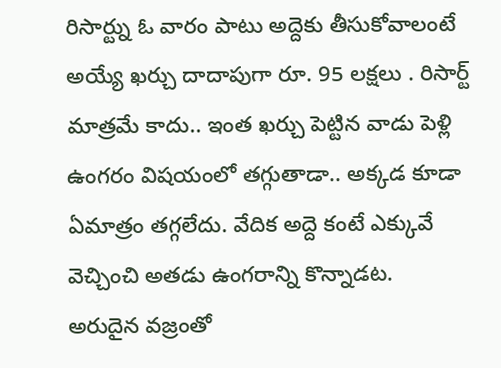రిసార్ట్ను ఓ వారం పాటు అద్దెకు తీసుకోవాలంటే అయ్యే ఖర్చు దాదాపుగా రూ. 95 లక్షలు . రిసార్ట్ మాత్రమే కాదు.. ఇంత ఖర్చు పెట్టిన వాడు పెళ్లి ఉంగరం విషయంలో తగ్గుతాడా.. అక్కడ కూడా ఏమాత్రం తగ్గలేదు. వేదిక అద్దె కంటే ఎక్కువే వెచ్చించి అతడు ఉంగరాన్ని కొన్నాడట.
అరుదైన వజ్రంతో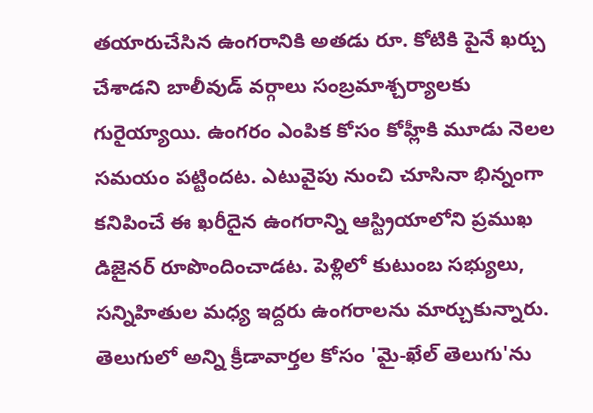తయారుచేసిన ఉంగరానికి అతడు రూ. కోటికి పైనే ఖర్చు చేశాడని బాలీవుడ్ వర్గాలు సంబ్రమాశ్చర్యాలకు గురైయ్యాయి. ఉంగరం ఎంపిక కోసం కోహ్లీకి మూడు నెలల సమయం పట్టిందట. ఎటువైపు నుంచి చూసినా భిన్నంగా కనిపించే ఈ ఖరీదైన ఉంగరాన్ని ఆస్ట్రియాలోని ప్రముఖ డిజైనర్ రూపొందించాడట. పెళ్లిలో కుటుంబ సభ్యులు, సన్నిహితుల మధ్య ఇద్దరు ఉంగరాలను మార్చుకున్నారు.
తెలుగులో అన్ని క్రీడావార్తల కోసం 'మై-ఖేల్ తెలుగు'ను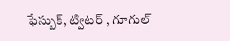ఫేస్బుక్, ట్విటర్ , గూగుల్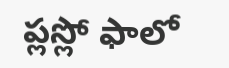ప్లస్లో ఫాలో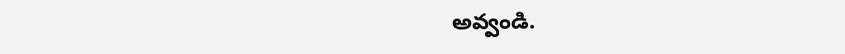అవ్వండి.